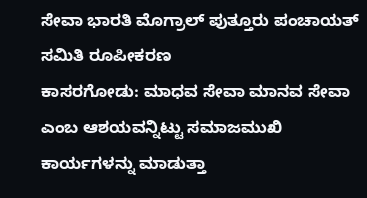ಸೇವಾ ಭಾರತಿ ಮೊಗ್ರಾಲ್ ಪುತ್ತೂರು ಪಂಚಾಯತ್ ಸಮಿತಿ ರೂಪೀಕರಣ
ಕಾಸರಗೋಡು: ಮಾಧವ ಸೇವಾ ಮಾನವ ಸೇವಾ ಎಂಬ ಆಶಯವನ್ನಿಟ್ಟು ಸಮಾಜಮುಖಿ ಕಾರ್ಯಗಳನ್ನು ಮಾಡುತ್ತಾ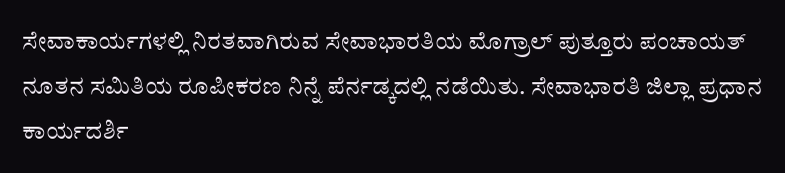ಸೇವಾಕಾರ್ಯಗಳಲ್ಲಿ ನಿರತವಾಗಿರುವ ಸೇವಾಭಾರತಿಯ ಮೊಗ್ರಾಲ್ ಪುತ್ತೂರು ಪಂಚಾಯತ್ ನೂತನ ಸಮಿತಿಯ ರೂಪೀಕರಣ ನಿನ್ನೆ ಪೆರ್ನಡ್ಕದಲ್ಲಿ ನಡೆಯಿತು. ಸೇವಾಭಾರತಿ ಜಿಲ್ಲಾ ಪ್ರಧಾನ ಕಾರ್ಯದರ್ಶಿ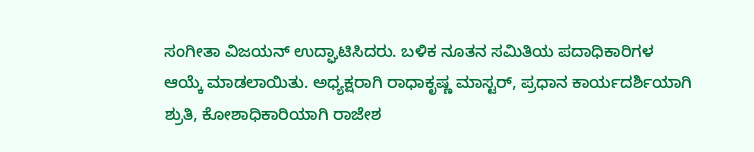ಸಂಗೀತಾ ವಿಜಯನ್ ಉದ್ಘಾಟಿಸಿದರು. ಬಳಿಕ ನೂತನ ಸಮಿತಿಯ ಪದಾಧಿಕಾರಿಗಳ ಆಯ್ಕೆ ಮಾಡಲಾಯಿತು. ಅಧ್ಯಕ್ಷರಾಗಿ ರಾಧಾಕೃಷ್ಣ ಮಾಸ್ಟರ್, ಪ್ರಧಾನ ಕಾರ್ಯದರ್ಶಿಯಾಗಿ ಶ್ರುತಿ, ಕೋಶಾಧಿಕಾರಿಯಾಗಿ ರಾಜೇಶ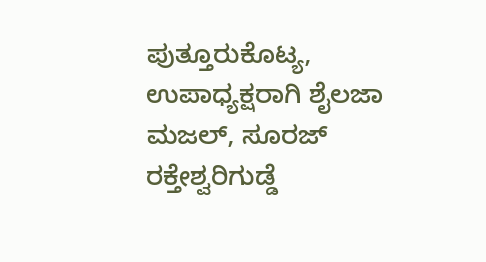ಪುತ್ತೂರುಕೊಟ್ಯ, ಉಪಾಧ್ಯಕ್ಷರಾಗಿ ಶೈಲಜಾ ಮಜಲ್, ಸೂರಜ್ ರಕ್ತೇಶ್ವರಿಗುಡ್ಡೆ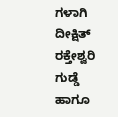ಗಳಾಗಿ ದೀಕ್ಷಿತ್ ರಕ್ತೇಶ್ವರಿ ಗುಡ್ಡೆ ಹಾಗೂ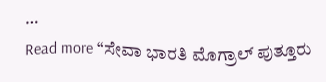…
Read more “ಸೇವಾ ಭಾರತಿ ಮೊಗ್ರಾಲ್ ಪುತ್ತೂರು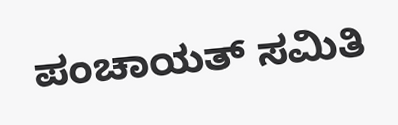ಪಂಚಾಯತ್ ಸಮಿತಿ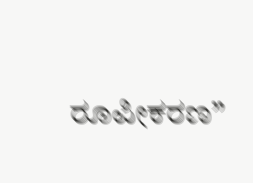ರೂಪೀಕರಣ”